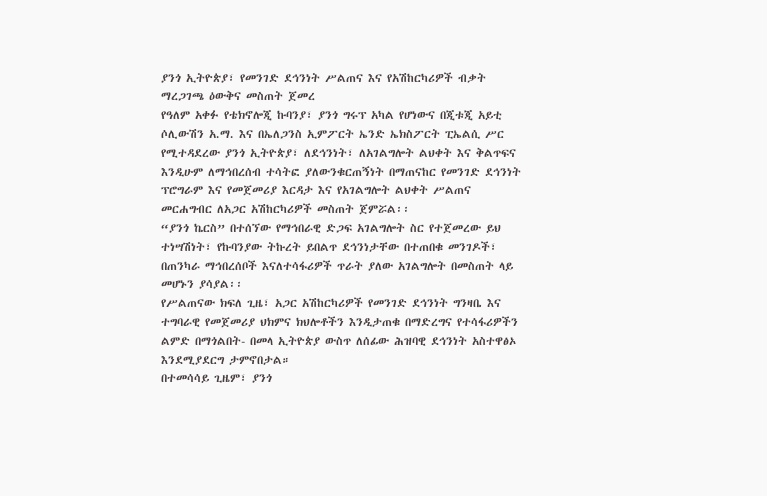ያንጎ ኢትዮጵያ፣ የመንገድ ደኅንነት ሥልጠና እና የአሽከርካሪዎች ብቃት ማረጋገጫ ዕውቅና መስጠት ጀመረ
የዓለም አቀፉ የቴክኖሎጂ ኩባንያ፣ ያንጎ ግሩፕ አካል የሆነውና በጂቱጂ አይቲ ሶሊውሽን አ.ማ. እና በኤለጋንስ ኢምፖርት ኤንድ ኤክስፖርት ፒኤልሲ ሥር የሚተዳደረው ያንጎ ኢትዮጵያ፣ ለደኅንነት፣ ለአገልግሎት ልህቀት እና ቅልጥፍና እንዲሁም ለማኅበረሰብ ተሳትፎ ያለውንቁርጠኝነት በማጠናከር የመንገድ ደኅንነት ፕሮግራም እና የመጀመሪያ እርዳታ እና የአገልግሎት ልህቀት ሥልጠና መርሐግብር ለአጋር አሽከርካሪዎች መስጠት ጀምሯል፡፡
“ያንጎ ኬርስ” በተሰኘው የማኅበራዊ ድጋፍ አገልግሎት ስር የተጀመረው ይህ ተነሣሽነት፣ የኩባንያው ትኩረት ይበልጥ ደኅንነታቸው በተጠበቁ መንገዶች፣ በጠንካራ ማኅበረሰቦች እናለተሳፋሪዎች ጥራት ያለው አገልግሎት በመስጠት ላይ መሆኑን ያሳያል፡፡
የሥልጠናው ክፍለ ጊዜ፣ አጋር አሽከርካሪዎች የመንገድ ደኅንነት ግንዛቤ እና ተግባራዊ የመጀመሪያ ህክምና ክህሎቶችን እንዲታጠቁ በማድረግና የተሳፋሪዎችን ልምድ በማጎልበት- በመላ ኢትዮጵያ ውስጥ ለሰፊው ሕዝባዊ ደኅንነት አስተዋፅኦ እንደሚያደርግ ታምኖበታል።
በተመሳሳይ ጊዜም፣ ያንጎ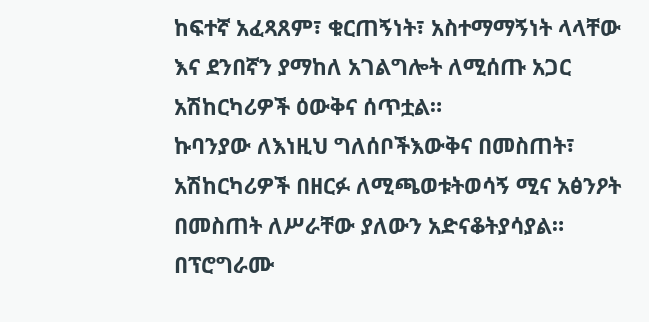ከፍተኛ አፈጻጸም፣ ቁርጠኝነት፣ አስተማማኝነት ላላቸው እና ደንበኛን ያማከለ አገልግሎት ለሚሰጡ አጋር አሽከርካሪዎች ዕውቅና ሰጥቷል።
ኩባንያው ለእነዚህ ግለሰቦችእውቅና በመስጠት፣ አሽከርካሪዎች በዘርፉ ለሚጫወቱትወሳኝ ሚና አፅንዖት በመስጠት ለሥራቸው ያለውን አድናቆትያሳያል።
በፕሮግራሙ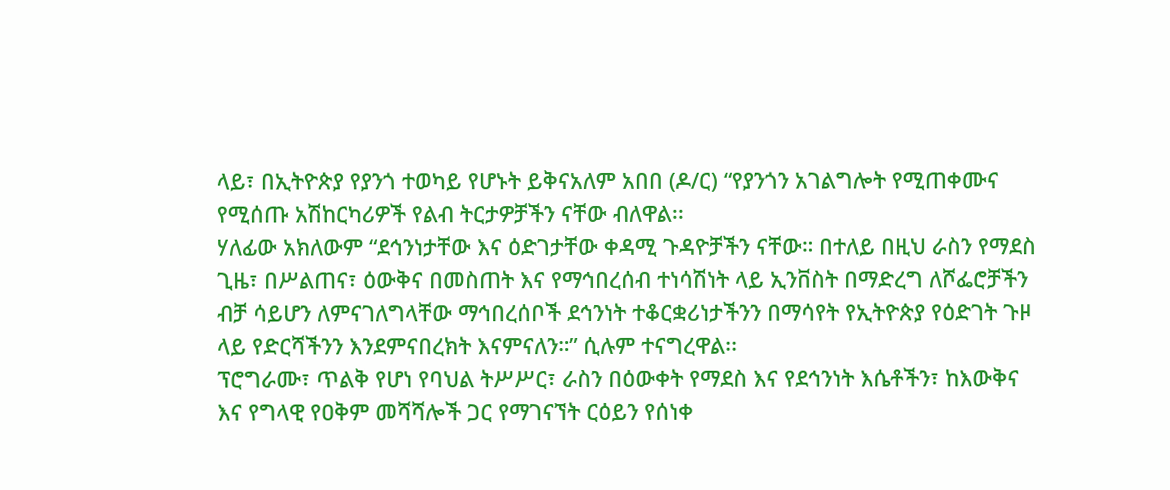ላይ፣ በኢትዮጵያ የያንጎ ተወካይ የሆኑት ይቅናአለም አበበ (ዶ/ር) “የያንጎን አገልግሎት የሚጠቀሙና የሚሰጡ አሽከርካሪዎች የልብ ትርታዎቻችን ናቸው ብለዋል፡፡
ሃለፊው አክለውም “ደኅንነታቸው እና ዕድገታቸው ቀዳሚ ጉዳዮቻችን ናቸው። በተለይ በዚህ ራስን የማደስ ጊዜ፣ በሥልጠና፣ ዕውቅና በመስጠት እና የማኅበረሰብ ተነሳሽነት ላይ ኢንቨስት በማድረግ ለሾፌሮቻችን ብቻ ሳይሆን ለምናገለግላቸው ማኅበረሰቦች ደኅንነት ተቆርቋሪነታችንን በማሳየት የኢትዮጵያ የዕድገት ጉዞ ላይ የድርሻችንን እንደምናበረክት እናምናለን።” ሲሉም ተናግረዋል፡፡
ፕሮግራሙ፣ ጥልቅ የሆነ የባህል ትሥሥር፣ ራስን በዕውቀት የማደስ እና የደኅንነት እሴቶችን፣ ከእውቅና እና የግላዊ የዐቅም መሻሻሎች ጋር የማገናኘት ርዕይን የሰነቀ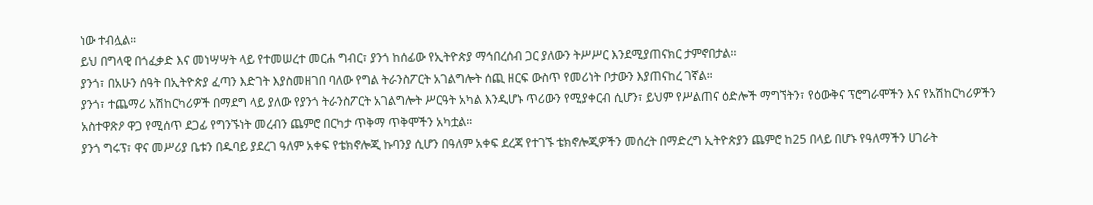ነው ተብሏል።
ይህ በግላዊ በጎፈቃድ እና መነሣሣት ላይ የተመሠረተ መርሐ ግብር፣ ያንጎ ከሰፊው የኢትዮጵያ ማኅበረሰብ ጋር ያለውን ትሥሥር እንደሚያጠናክር ታምኖበታል፡፡
ያንጎ፣ በአሁን ሰዓት በኢትዮጵያ ፈጣን እድገት እያስመዘገበ ባለው የግል ትራንስፖርት አገልግሎት ሰጪ ዘርፍ ውስጥ የመሪነት ቦታውን እያጠናከረ ገኛል።
ያንጎ፣ ተጨማሪ አሽከርካሪዎች በማደግ ላይ ያለው የያንጎ ትራንስፖርት አገልግሎት ሥርዓት አካል እንዲሆኑ ጥሪውን የሚያቀርብ ሲሆን፣ ይህም የሥልጠና ዕድሎች ማግኘትን፣ የዕውቅና ፕሮግራሞችን እና የአሽከርካሪዎችን አስተዋጽዖ ዋጋ የሚሰጥ ደጋፊ የግንኙነት መረብን ጨምሮ በርካታ ጥቅማ ጥቅሞችን አካቷል።
ያንጎ ግሩፕ፣ ዋና መሥሪያ ቤቱን በዱባይ ያደረገ ዓለም አቀፍ የቴክኖሎጂ ኩባንያ ሲሆን በዓለም አቀፍ ደረጃ የተገኙ ቴክኖሎጂዎችን መሰረት በማድረግ ኢትዮጵያን ጨምሮ ከ25 በላይ በሆኑ የዓለማችን ሀገራት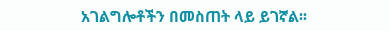አገልግሎቶችን በመስጠት ላይ ይገኛል፡፡